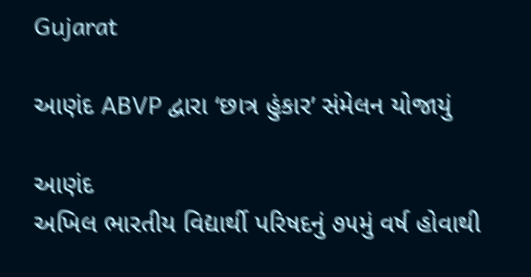Gujarat

આણંદ ABVP દ્વારા ‘છાત્ર હુંકાર’ સંમેલન યોજાયું

આણંદ
અખિલ ભારતીય વિદ્યાર્થી પરિષદનું ૭૫મું વર્ષ હોવાથી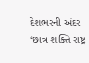દેશભરની અંદર ‘છાત્ર શક્તિ રાષ્ટ્ર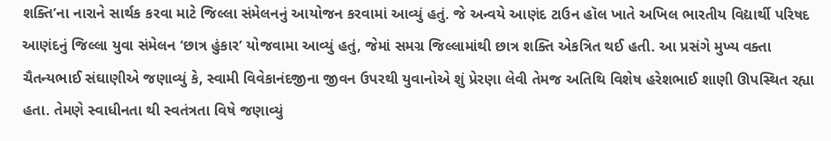શક્તિ’ના નારાને સાર્થક કરવા માટે જિલ્લા સંમેલનનું આયોજન કરવામાં આવ્યું હતું. જે અન્વયે આણંદ ટાઉન હૉલ ખાતે અખિલ ભારતીય વિદ્યાર્થી પરિષદ આણંદનું જિલ્લા યુવા સંમેલન ‘છાત્ર હુંકાર’ યોજવામા આવ્યું હતું, જેમાં સમગ્ર જિલ્લામાંથી છાત્ર શક્તિ એકત્રિત થઈ હતી. આ પ્રસંગે મુખ્ય વક્તા ચૈતન્યભાઈ સંઘાણીએ જણાવ્યું કે, સ્વામી વિવેકાનંદજીના જીવન ઉપરથી યુવાનોએ શું પ્રેરણા લેવી તેમજ અતિથિ વિશેષ હરેશભાઈ શાણી ઊપસ્થિત રહ્યા હતા. તેમણે સ્વાધીનતા થી સ્વતંત્રતા વિષે જણાવ્યું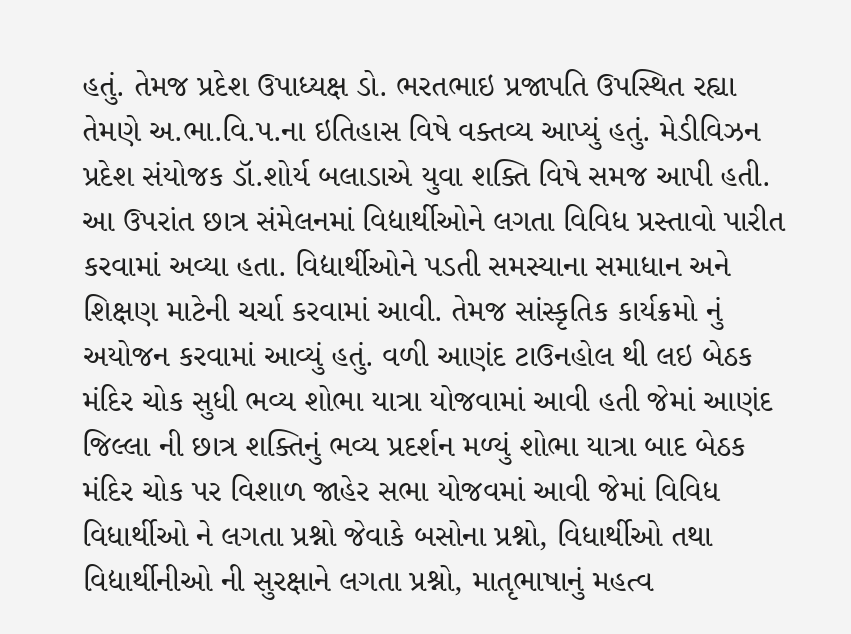હતું. તેમજ પ્રદેશ ઉપાધ્યક્ષ ડો. ભરતભાઇ પ્રજાપતિ ઉપસ્થિત રહ્યા તેમણે અ.ભા.વિ.પ.ના ઇતિહાસ વિષે વક્તવ્ય આપ્યું હતું. મેડીવિઝન પ્રદેશ સંયોજક ડૉ.શોર્ય બલાડાએ યુવા શક્તિ વિષે સમજ આપી હતી. આ ઉપરાંત છાત્ર સંમેલનમાં વિદ્યાર્થીઓને લગતા વિવિધ પ્રસ્તાવો પારીત કરવામાં અવ્યા હતા. વિદ્યાર્થીઓને પડતી સમસ્યાના સમાધાન અને શિક્ષણ માટેની ચર્ચા કરવામાં આવી. તેમજ સાંસ્કૃતિક કાર્યક્રમો નું અયોજન કરવામાં આવ્યું હતું. વળી આણંદ ટાઉનહોલ થી લઇ બેઠક મંદિર ચોક સુધી ભવ્ય શોભા યાત્રા યોજવામાં આવી હતી જેમાં આણંદ જિલ્લા ની છાત્ર શક્તિનું ભવ્ય પ્રદર્શન મળ્યું શોભા યાત્રા બાદ બેઠક મંદિર ચોક પર વિશાળ જાહેર સભા યોજવમાં આવી જેમાં વિવિધ વિધાર્થીઓ ને લગતા પ્રશ્નો જેવાકે બસોના પ્રશ્નો, વિધાર્થીઓ તથા વિદ્યાર્થીનીઓ ની સુરક્ષાને લગતા પ્રશ્નો, માતૃભાષાનું મહત્વ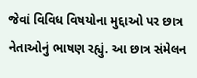જેવાં વિવિધ વિષયોના મુદ્દાઓ પર છાત્ર નેતાઓનું ભાષણ રહ્યું. આ છાત્ર સંમેલન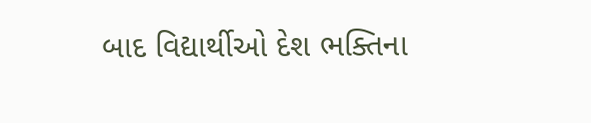બાદ વિદ્યાર્થીઓ દેશ ભક્તિના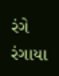રંગે રંગાયા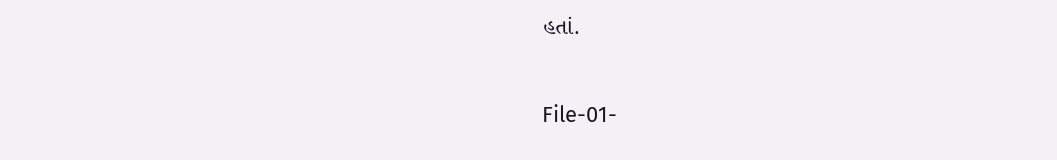હતાં.

File-01-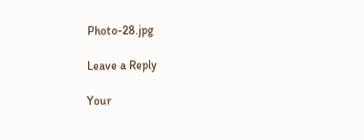Photo-28.jpg

Leave a Reply

Your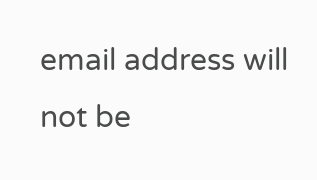email address will not be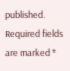published. Required fields are marked *